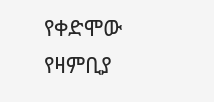የቀድሞው የዛምቢያ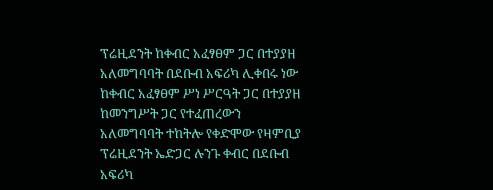ፕሬዚደንት ከቀብር አፈፃፀም ጋር በተያያዘ አለመግባባት በደቡብ አፍሪካ ሊቀበሩ ነው
ከቀብር አፈፃፀም ሥነ ሥርዓት ጋር በተያያዘ ከመንግሥት ጋር የተፈጠረውን አለመግባባት ተከትሎ የቀድሞው የዛምቢያ ፕሬዚደንት ኤድጋር ሉንጉ ቀብር በደቡብ አፍሪካ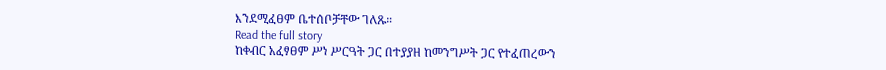እንደሚፈፀም ቤተሰቦቻቸው ገለጹ።
Read the full story
ከቀብር አፈፃፀም ሥነ ሥርዓት ጋር በተያያዘ ከመንግሥት ጋር የተፈጠረውን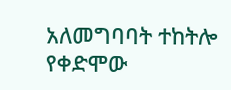አለመግባባት ተከትሎ የቀድሞው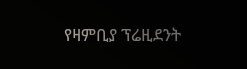የዛምቢያ ፕሬዚደንት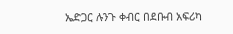ኤድጋር ሉንጉ ቀብር በደቡብ አፍሪካ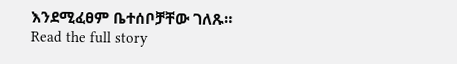እንደሚፈፀም ቤተሰቦቻቸው ገለጹ።
Read the full story